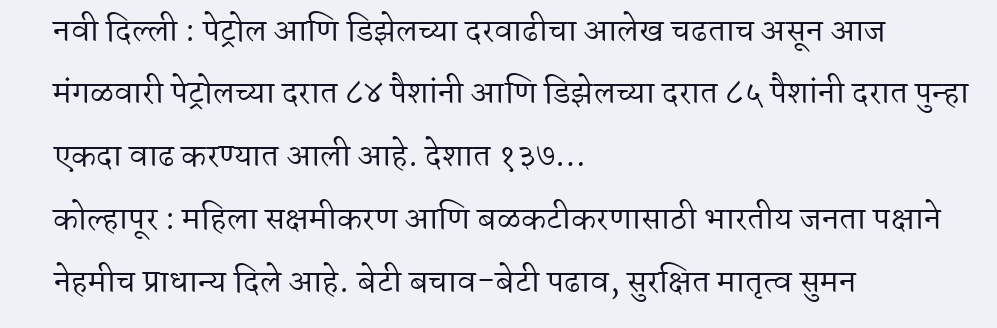नवी दिल्ली : पेट्रोल आणि डिझेलच्या दरवाढीचा आलेख चढताच असून आज मंगळवारी पेट्रोलच्या दरात ८४ पैशांनी आणि डिझेलच्या दरात ८५ पैशांनी दरात पुन्हा एकदा वाढ करण्यात आली आहे. देशात १३७…
कोल्हापूर : महिला सक्षमीकरण आणि बळकटीकरणासाठी भारतीय जनता पक्षाने नेहमीच प्राधान्य दिले आहे. बेटी बचाव-बेटी पढाव, सुरक्षित मातृत्व सुमन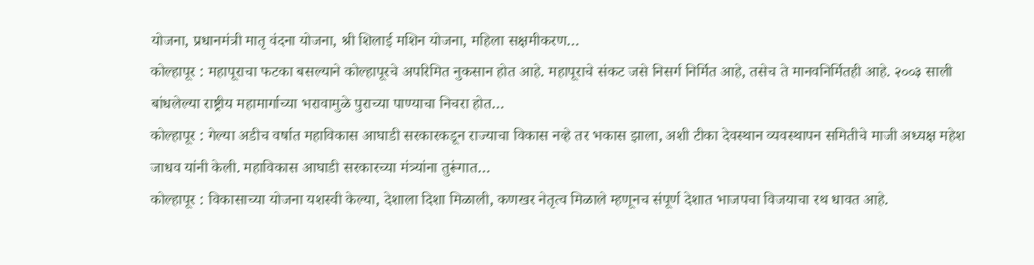योजना, प्रधानमंत्री मातृ वंदना योजना, श्री शिलाई मशिन योजना, महिला सक्षमीकरण…
कोल्हापूर : महापूराचा फटका बसल्याने कोल्हापूरचे अपरिमित नुकसान होत आहे. महापूराचे संकट जसे निसर्ग निर्मित आहे, तसेच ते मानवनिर्मितही आहे. २००३ साली बांधलेल्या राष्ट्रीय महामार्गाच्या भरावामुळे पुराच्या पाण्याचा निचरा होत…
कोल्हापूर : गेल्या अडीच वर्षात महाविकास आघाडी सरकारकडून राज्याचा विकास नव्हे तर भकास झाला, अशी टीका देवस्थान व्यवस्थापन समितीचे माजी अध्यक्ष महेश जाधव यांनी केली. महाविकास आघाडी सरकारच्या मंत्र्यांना तुरूंगात…
कोल्हापूर : विकासाच्या योजना यशस्वी केल्या, देशाला दिशा मिळाली, कणखर नेतृत्व मिळाले म्हणूनच संपूर्ण देशात भाजपचा विजयाचा रथ धावत आहे.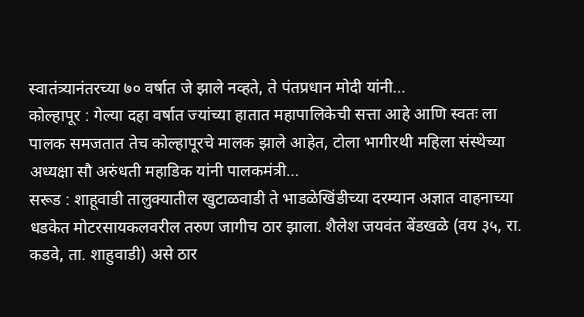स्वातंत्र्यानंतरच्या ७० वर्षात जे झाले नव्हते, ते पंतप्रधान मोदी यांनी…
कोल्हापूर : गेल्या दहा वर्षात ज्यांच्या हातात महापालिकेची सत्ता आहे आणि स्वतः ला पालक समजतात तेच कोल्हापूरचे मालक झाले आहेत, टोला भागीरथी महिला संस्थेच्या अध्यक्षा सौ अरुंधती महाडिक यांनी पालकमंत्री…
सरूड : शाहूवाडी तालुक्यातील खुटाळवाडी ते भाडळेखिंडीच्या दरम्यान अज्ञात वाहनाच्या धडकेत मोटरसायकलवरील तरुण जागीच ठार झाला. शैलेश जयवंत बेंडखळे (वय ३५, रा. कडवे, ता. शाहुवाडी) असे ठार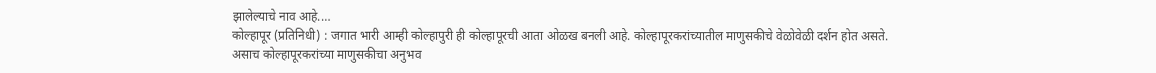झालेल्याचे नाव आहे.…
कोल्हापूर (प्रतिनिधी) : जगात भारी आम्ही कोल्हापुरी ही कोल्हापूरची आता ओळख बनली आहे. कोल्हापूरकरांच्यातील माणुसकीचे वेळोवेळी दर्शन होत असते. असाच कोल्हापूरकरांच्या माणुसकीचा अनुभव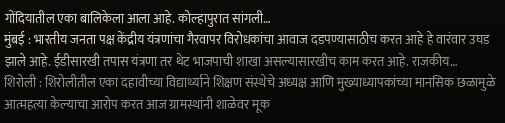गोंदियातील एका बालिकेला आला आहे. कोल्हापुरात सांगली…
मुंबई : भारतीय जनता पक्ष केंद्रीय यंत्रणांचा गैरवापर विरोधकांचा आवाज दडपण्यासाठीच करत आहे हे वारंवार उघड झाले आहे. ईडीसारखी तपास यंत्रणा तर थेट भाजपाची शाखा असल्यासारखीच काम करत आहे. राजकीय…
शिरोली : शिरोलीतील एका दहावीच्या विद्यार्थ्याने शिक्षण संस्थेचे अध्यक्ष आणि मुख्याध्यापकांच्या मानसिक छळामुळे आत्महत्या केल्याचा आरोप करत आज ग्रामस्थांनी शाळेवर मूक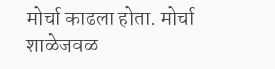मोर्चा काढला होता. मोर्चा शाळेजवळ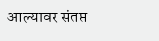आल्यावर संतप्त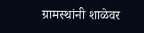ग्रामस्थांनी शाळेवर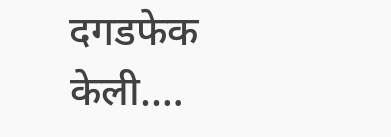दगडफेक केली.…